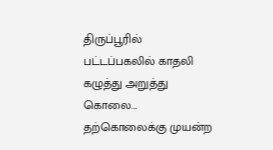திருப்பூரில் பட்டப்பகலில் காதலி கழுத்து அறுத்து கொலை… தற்கொலைக்கு முயன்ற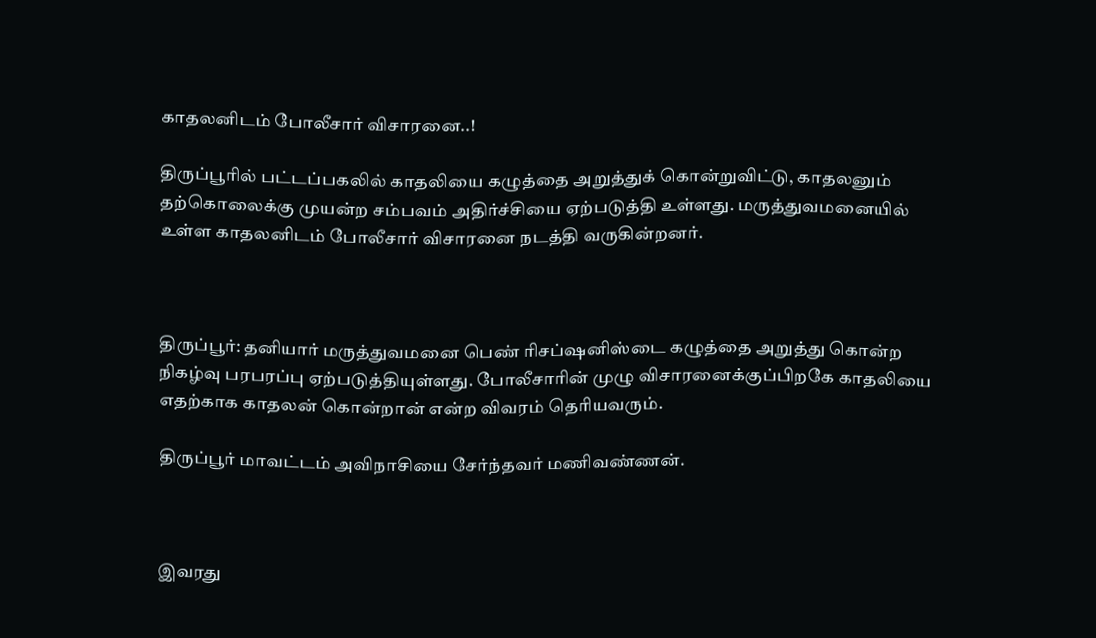காதலனிடம் போலீசார் விசாரனை..!

திருப்பூரில் பட்டப்பகலில் காதலியை கழுத்தை அறுத்துக் கொன்றுவிட்டு, காதலனும் தற்கொலைக்கு முயன்ற சம்பவம் அதிர்ச்சியை ஏற்படுத்தி உள்ளது. மருத்துவமனையில் உள்ள காதலனிடம் போலீசார் விசாரனை நடத்தி வருகின்றனர்.



திருப்பூர்: தனியார் மருத்துவமனை பெண் ரிசப்ஷனிஸ்டை கழுத்தை அறுத்து கொன்ற நிகழ்வு பரபரப்பு ஏற்படுத்தியுள்ளது. போலீசாரின் முழு விசாரனைக்குப்பிறகே காதலியை எதற்காக காதலன் கொன்றான் என்ற விவரம் தெரியவரும்.

திருப்பூர் மாவட்டம் அவிநாசியை சேர்ந்தவர் மணிவண்ணன்.



இவரது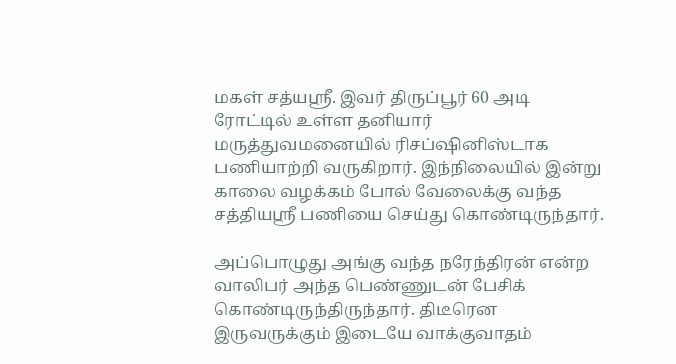மகள் சத்யஸ்ரீ. இவர் திருப்பூர் 60 அடி ரோட்டில் உள்ள தனியார் மருத்துவமனையில் ரிசப்ஷினிஸ்டாக பணியாற்றி வருகிறார். இந்நிலையில் இன்று காலை வழக்கம் போல் வேலைக்கு வந்த சத்தியஸ்ரீ பணியை செய்து கொண்டிருந்தார்.

அப்பொழுது அங்கு வந்த நரேந்திரன் என்ற வாலிபர் அந்த பெண்ணுடன் பேசிக் கொண்டிருந்திருந்தார். திடீரென இருவருக்கும் இடையே வாக்குவாதம்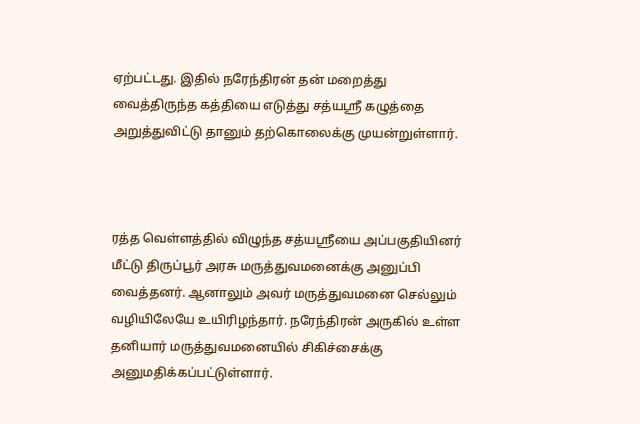ஏற்பட்டது. இதில் நரேந்திரன் தன் மறைத்து வைத்திருந்த கத்தியை எடுத்து சத்யஸ்ரீ கழுத்தை அறுத்துவிட்டு தானும் தற்கொலைக்கு முயன்றுள்ளார்.



ரத்த வெள்ளத்தில் விழுந்த சத்யஸ்ரீயை அப்பகுதியினர் மீட்டு திருப்பூர் அரசு மருத்துவமனைக்கு அனுப்பி வைத்தனர். ஆனாலும் அவர் மருத்துவமனை செல்லும் வழியிலேயே உயிரிழந்தார். நரேந்திரன் அருகில் உள்ள தனியார் மருத்துவமனையில் சிகிச்சைக்கு அனுமதிக்கப்பட்டுள்ளார்.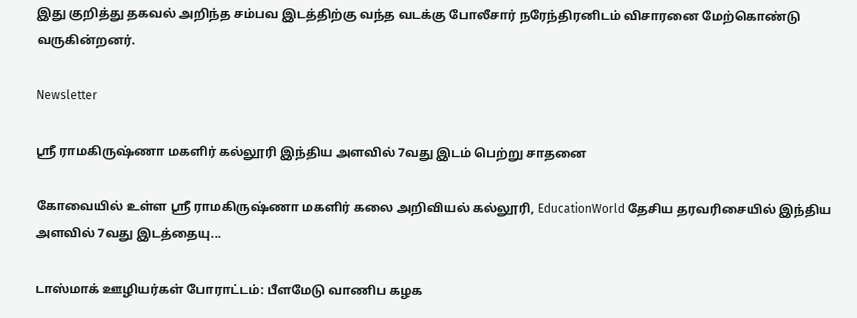இது குறித்து தகவல் அறிந்த சம்பவ இடத்திற்கு வந்த வடக்கு போலீசார் நரேந்திரனிடம் விசாரனை மேற்கொண்டு வருகின்றனர்.

Newsletter

ஸ்ரீ ராமகிருஷ்ணா மகளிர் கல்லூரி இந்திய அளவில் 7வது இடம் பெற்று சாதனை

கோவையில் உள்ள ஸ்ரீ ராமகிருஷ்ணா மகளிர் கலை அறிவியல் கல்லூரி, EducationWorld தேசிய தரவரிசையில் இந்திய அளவில் 7வது இடத்தையு...

டாஸ்மாக் ஊழியர்கள் போராட்டம்: பீளமேடு வாணிப கழக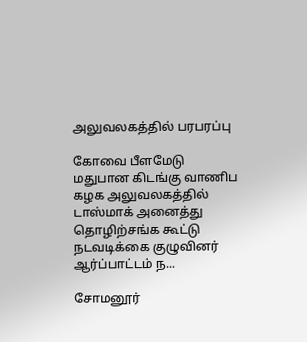அலுவலகத்தில் பரபரப்பு

கோவை பீளமேடு மதுபான கிடங்கு வாணிப கழக அலுவலகத்தில் டாஸ்மாக் அனைத்து தொழிற்சங்க கூட்டு நடவடிக்கை குழுவினர் ஆர்ப்பாட்டம் ந...

சோமனூர்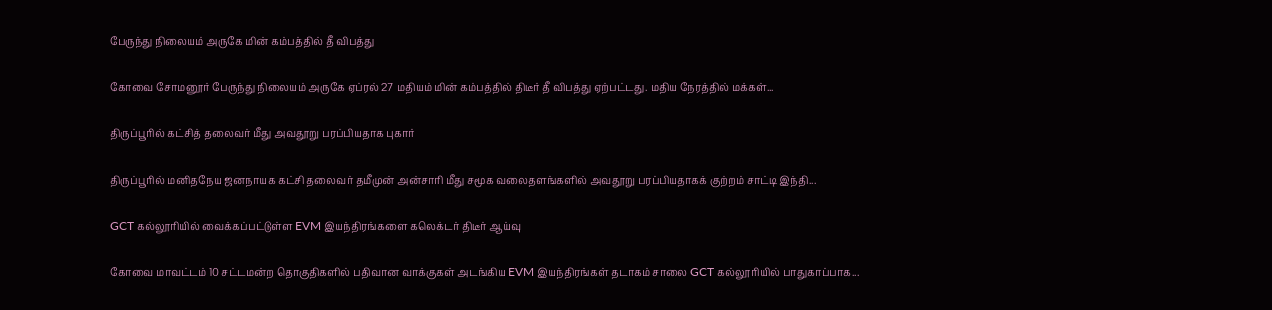பேருந்து நிலையம் அருகே மின் கம்பத்தில் தீ விபத்து

கோவை சோமனூர் பேருந்து நிலையம் அருகே ஏப்ரல் 27 மதியம் மின் கம்பத்தில் திடீர் தீ விபத்து ஏற்பட்டது. மதிய நேரத்தில் மக்கள்...

திருப்பூரில் கட்சித் தலைவர் மீது அவதூறு பரப்பியதாக புகார்

திருப்பூரில் மனிதநேய ஜனநாயக கட்சி தலைவர் தமீமுன் அன்சாரி மீது சமூக வலைதளங்களில் அவதூறு பரப்பியதாகக் குற்றம் சாட்டி இந்தி...

GCT கல்லூரியில் வைக்கப்பட்டுள்ள EVM இயந்திரங்களை கலெக்டர் திடீர் ஆய்வு

கோவை மாவட்டம் 10 சட்டமன்ற தொகுதிகளில் பதிவான வாக்குகள் அடங்கிய EVM இயந்திரங்கள் தடாகம் சாலை GCT கல்லூரியில் பாதுகாப்பாக...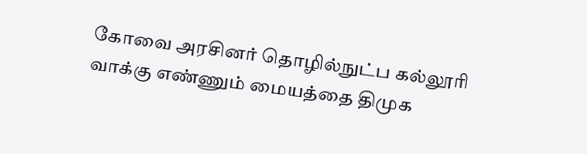கோவை அரசினர் தொழில்நுட்ப கல்லூரி வாக்கு எண்ணும் மையத்தை திமுக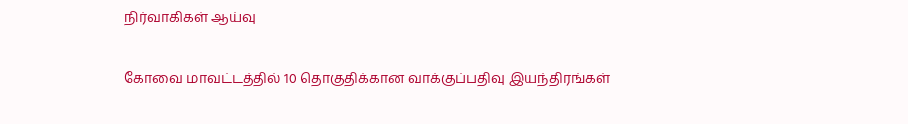நிர்வாகிகள் ஆய்வு

கோவை மாவட்டத்தில் 10 தொகுதிக்கான வாக்குப்பதிவு இயந்திரங்கள்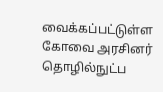வைக்கப்பட்டுள்ள கோவை அரசினர் தொழில்நுட்ப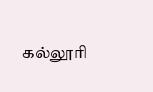கல்லூரி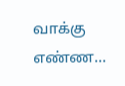வாக்கு எண்ண...